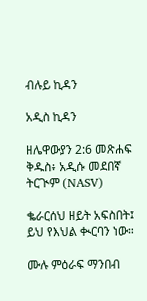ብሉይ ኪዳን

አዲስ ኪዳን

ዘሌዋውያን 2:6 መጽሐፍ ቅዱስ፥ አዲሱ መደበኛ ትርጒም (NASV)

ቈራርሰህ ዘይት አፍስበት፤ ይህ የእህል ቊርባን ነው።

ሙሉ ምዕራፍ ማንበብ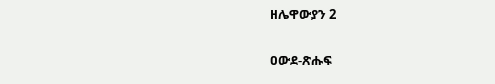ዘሌዋውያን 2

ዐውደ-ጽሑፍ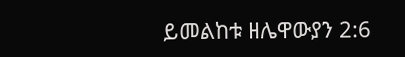ይመልከቱ ዘሌዋውያን 2:6